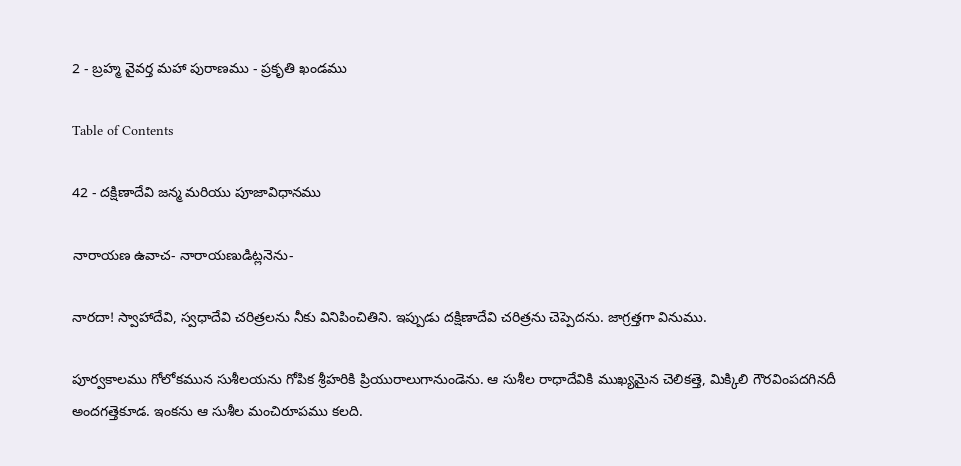2 - బ్రహ్మ వైవర్త మహా పురాణము - ప్రకృతి ఖండము

Table of Contents

42 - దక్షిణాదేవి జన్మ మరియు పూజావిధానము

నారాయణ ఉవాచ- నారాయణుడిట్లనెను-

నారదా! స్వాహాదేవి, స్వధాదేవి చరిత్రలను నీకు వినిపించితిని. ఇప్పుడు దక్షిణాదేవి చరిత్రను చెప్పెదను. జాగ్రత్తగా వినుము.

పూర్వకాలము గోలోకమున సుశీలయను గోపిక శ్రీహరికి ప్రియురాలుగానుండెను. ఆ సుశీల రాధాదేవికి ముఖ్యమైన చెలికత్తె, మిక్కిలి గౌరవింపదగినదీ అందగత్తెకూడ. ఇంకను ఆ సుశీల మంచిరూపము కలది.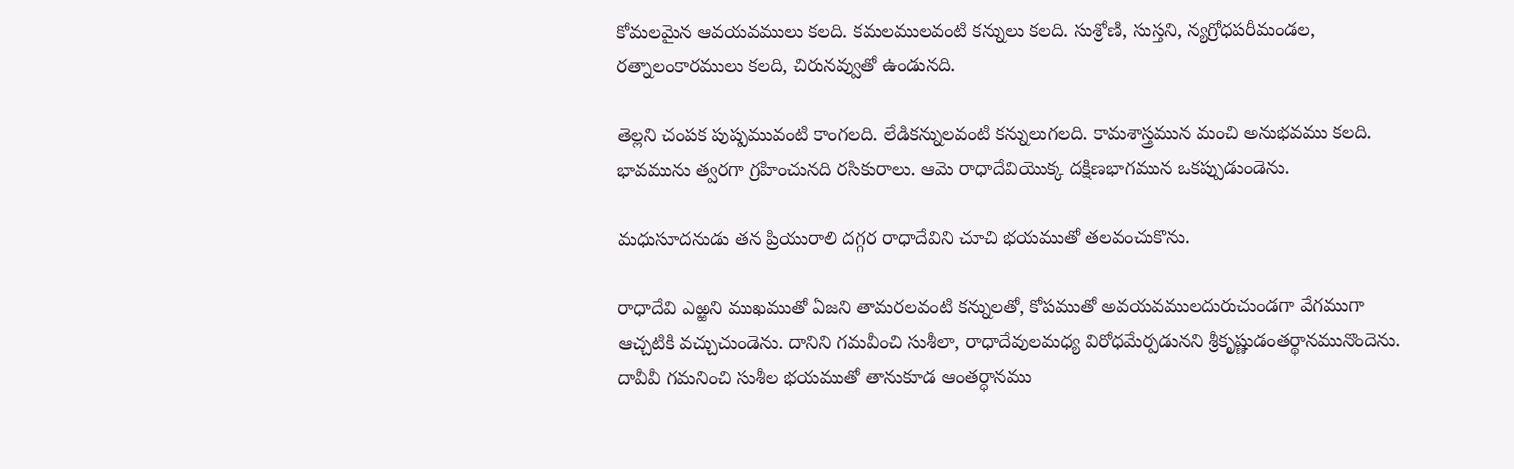కోమలమైన ఆవయవములు కలది. కమలములవంటి కన్నులు కలది. సుశ్రోణి, సుస్తని, న్యగ్రోధపరీమండల, రత్నాలంకారములు కలది, చిరునవ్వుతో ఉండునది.

తెల్లని చంపక పుష్పమువంటి కాంగలది. లేడికన్నులవంటి కన్నులుగలది. కామశాస్త్రమున మంచి అనుభవము కలది. భావమును త్వరగా గ్రహించునది రసికురాలు. ఆమె రాధాదేవియొక్క దక్షిణభాగమున ఒకప్పుడుండెను.

మధుసూదనుడు తన ప్రియురాలి దగ్గర రాధాదేవిని చూచి భయముతో తలవంచుకొను.

రాధాదేవి ఎఱ్ఱని ముఖముతో ఏజని తామరలవంటి కన్నులతో, కోపముతో అవయవములదురుచుండగా వేగముగా ఆచ్చటికి వచ్చుచుండెను. దానిని గమవీంచి సుశీలా, రాధాదేవులమధ్య విరోధమేర్పడునని శ్రీకృష్ణుడంతర్థానమునొందెను. దావీవీ గమనించి సుశీల భయముతో తానుకూడ ఆంతర్ధానము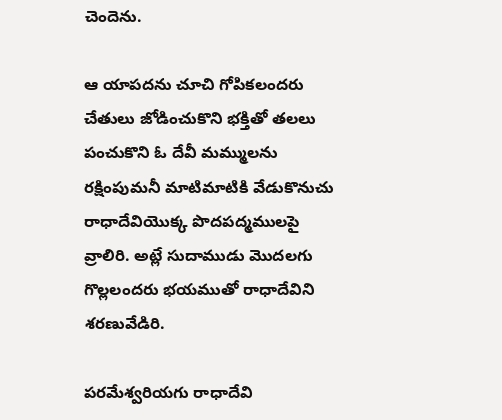చెందెను.

ఆ యాపదను చూచి గోపికలందరు చేతులు జోడించుకొని భక్తితో తలలు పంచుకొని ఓ దేవీ మమ్ములను రక్షింపుమనీ మాటిమాటికి వేడుకొనుచు రాధాదేవియొక్క పొదపద్మములపై వ్రాలిరి. అట్లే సుదాముడు మొదలగు గొల్లలందరు భయముతో రాధాదేవిని శరణువేడిరి.

పరమేశ్వరియగు రాధాదేవి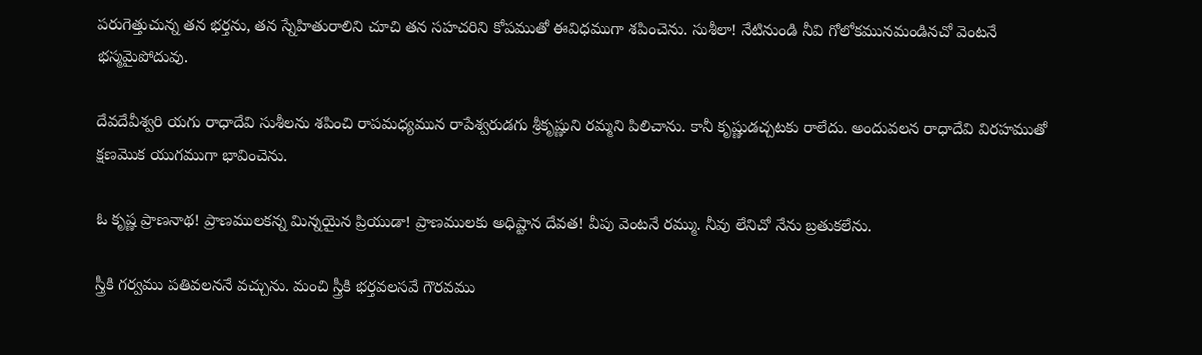పరుగెత్తుచున్న తన భర్తను, తన స్నేహితురాలిని చూచి తన సహచరిని కోపముతో ఈవిధముగా శపించెను. సుశీలా! నేటినుండి నీవి గోలోకమునమండినచో వెంటనే భస్మమైపోదువు.

దేవదేవీశ్వరి యగు రాధాదేవి సుశీలను శపించి రాపమధ్యమున రాపేశ్వరుడగు శ్రీకృష్ణుని రమ్మని పిలిచాను. కానీ కృష్ణుడచ్చటకు రాలేదు. అందువలన రాధాదేవి విరహముతో క్షణమొక యుగముగా భావించెను.

ఓ కృష్ణ ప్రాణనాథ! ప్రాణములకన్న మిన్నయైన ప్రియుడా! ప్రాణములకు అధిష్టాన దేవత! వీపు వెంటనే రమ్ము. నీవు లేనిచో నేను బ్రతుకలేను.

స్త్రీకి గర్వము పతివలననే వచ్చును. మంచి స్త్రీకి భర్తవలసవే గౌరవము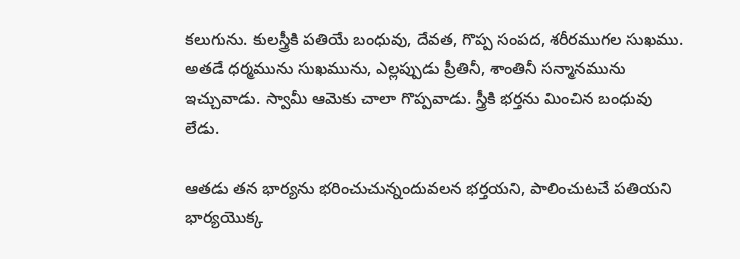కలుగును. కులస్త్రీకి పతియే బంధువు, దేవత, గొప్ప సంపద, శరీరముగల సుఖము. అతడే ధర్మమును సుఖమును, ఎల్లప్పుడు ప్రీతినీ, శాంతినీ సన్మానమును ఇచ్చువాడు. స్వామీ ఆమెకు చాలా గొప్పవాడు. స్త్రీకి భర్తను మించిన బంధువు లేడు.

ఆతడు తన భార్యను భరించుచున్నందువలన భర్తయని, పాలించుటచే పతియని భార్యయొక్క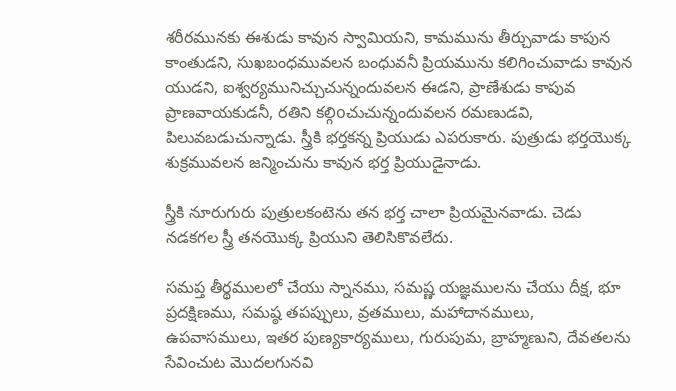శరీరమునకు ఈశుడు కావున స్వామియని, కామమును తీర్చువాడు కాపున కాంతుడని, సుఖబంధమువలన బంధువనీ ప్రియమును కలిగించువాడు కావున యుడని, ఐశ్వర్యమునిచ్చుచున్నందువలన ఈడని, ప్రాణేశుడు కాపువ ప్రాణవాయకుడనీ, రతిని కల్గిoచుచున్నందువలన రమణుడవి, పిలువబడుచున్నాడు. స్త్రీకి భర్తకన్న ప్రియుడు ఎపరుకారు. పుత్రుడు భర్తయొక్క శుక్రమువలన జన్మించును కావున భర్త ప్రియుడైనాడు.

స్త్రీకి నూరుగురు పుత్రులకంటెను తన భర్త చాలా ప్రియమైనవాడు. చెడు నడకగల స్త్రీ తనయొక్క ప్రియుని తెలిసికొవలేదు.

సమప్త తీర్థములలో చేయు స్నానము, సమష్ణ యజ్ఞములను చేయు దీక్ష, భూ ప్రదక్షిణము, సమష్ఠ తపప్పులు, వ్రతములు, మహాదానములు, ఉపవాసములు, ఇతర పుణ్యకార్యములు, గురుపుమ, బ్రాహ్మణుని, దేవతలను సేవించుట మొదలగునవి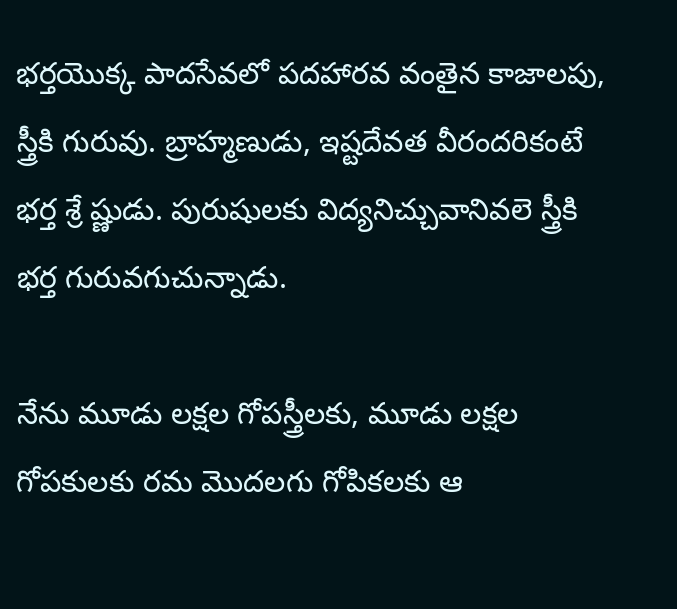భర్తయొక్క పాదసేవలో పదహారవ వంతైన కాజాలపు, స్త్రీకి గురువు. బ్రాహ్మణుడు, ఇష్టదేవత వీరందరికంటే భర్త శ్రే ష్ణుడు. పురుషులకు విద్యనిచ్చువానివలె స్త్రీకి భర్త గురువగుచున్నాడు.

నేను మూడు లక్షల గోపస్త్రీలకు, మూడు లక్షల గోపకులకు రమ మొదలగు గోపికలకు ఆ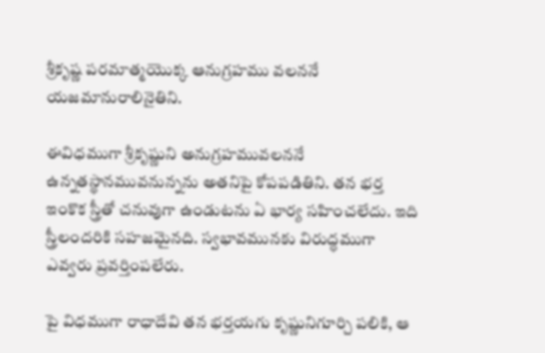శ్రీకృష్ణ పరమాత్మయొక్క ఆనుగ్రహము వలననే యజమానురాలినైతిని.

ఈవిధముగా శ్రీకృష్ణుని అనుగ్రహమువలననే ఉన్నతస్థానమువనున్నను అతనిపై కోపపడితిని. తన భర్త ఇంకొక స్త్రీతో చనువుగా ఉండుటను ఏ భార్య సహించలేదు. ఇది స్త్రీలందరికి సహజమైనది. స్వభావమునకు విరుద్ధముగా ఎవ్వరు ప్రవర్తింపలేరు.

పై విధముగా రాధాదేవి తన భర్తయగు కృష్ణునిగూర్చి పలికి, ఆ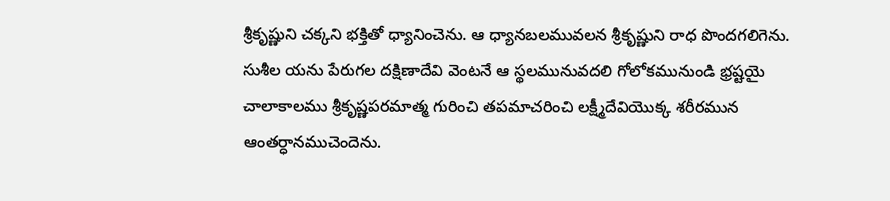శ్రీకృష్ణుని చక్కని భక్తితో ధ్యానించెను. ఆ ధ్యానబలమువలన శ్రీకృష్ణుని రాధ పొందగలిగెను. సుశీల యను పేరుగల దక్షిణాదేవి వెంటనే ఆ స్థలమునువదలి గోలోకమునుండి భ్రష్టయై చాలాకాలము శ్రీకృష్ణపరమాత్మ గురించి తపమాచరించి లక్ష్మీదేవియొక్క శరీరమున ఆంతర్ధానముచెందెను.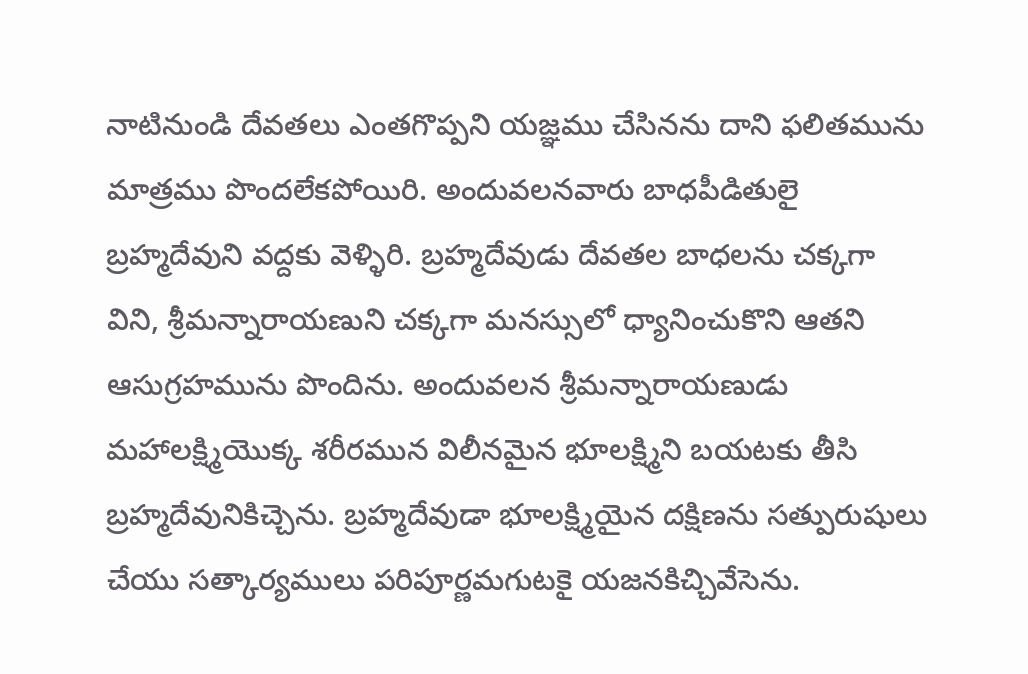నాటినుండి దేవతలు ఎంతగొప్పని యజ్ఞము చేసినను దాని ఫలితమును మాత్రము పొందలేకపోయిరి. అందువలనవారు బాధపీడితులై బ్రహ్మదేవుని వద్దకు వెళ్ళిరి. బ్రహ్మదేవుడు దేవతల బాధలను చక్కగా విని, శ్రీమన్నారాయణుని చక్కగా మనస్సులో ధ్యానించుకొని ఆతని ఆసుగ్రహమును పొందిను. అందువలన శ్రీమన్నారాయణుడు మహాలక్ష్మియొక్క శరీరమున విలీనమైన భూలక్ష్మిని బయటకు తీసి బ్రహ్మదేవునికిచ్చెను. బ్రహ్మదేవుడా భూలక్ష్మియైన దక్షిణను సత్పురుషులు చేయు సత్కార్యములు పరిపూర్ణమగుటకై యజనకిచ్చివేసెను.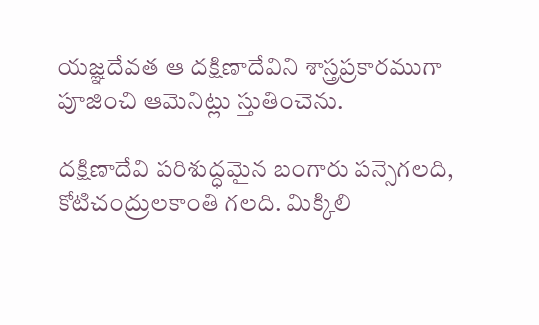యజ్ఞదేవత ఆ దక్షిణాదేవిని శాస్త్రప్రకారముగా పూజించి ఆమెనిట్లు స్తుతించెను.

దక్షిణాదేవి పరిశుద్ధమైన బంగారు పన్సెగలది, కోటిచంద్రులకాంతి గలది. మిక్కిలి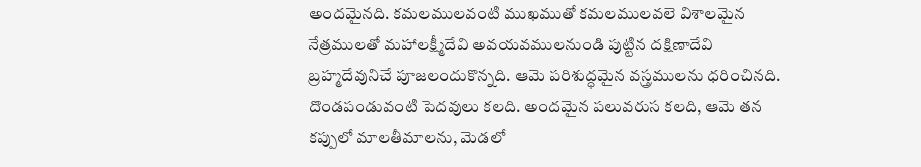అందమైనది. కమలములవంటి ముఖముతో కమలములవలె విశాలమైన నేత్రములతో మహాలక్ష్మీదేవి అవయవములనుండి పుట్టిన దక్షిణాదేవి బ్రహ్మదేవునిచే పూజలందుకొన్నది. ఆమె పరిశుద్ధమైన వస్త్రములను ధరించినది. దొండపండువంటి పెదవులు కలది. అందమైన పలువరుస కలది, ఆమె తన కప్పులో మాలతీమాలను, మెడలో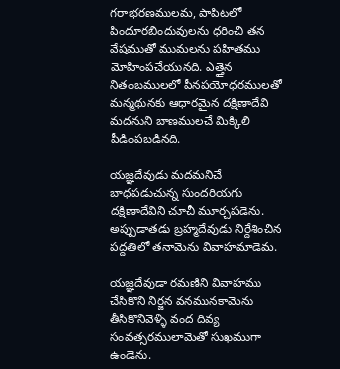గరాభరణములమ, పాపిటలో పిందూరబిందువులను ధరించి తన వేషముతో ముమలను పహితము మోహింపచేయునది. ఎత్తైన నితంబములలో పీనపయోధరములతో మన్మథునకు ఆధారమైన దక్షిణాదేవి మదనుని బాణములచే మిక్కిలి పీడింపబడినది.

యజ్ఞదేవుడు మదమనిచే బాధపడుచున్న సుందరియగు దక్షిణాదేవిని చూచీ మూర్చపడెను. అప్పుడాతడు బ్రహ్మదేవుడు నిర్దేశించిన పద్దతిలో తనామెను వివాహమాడెమ.

యజ్ఞదేవుడా రమణిని వివాహము చేసికొని నిర్జన వనమునకామెను తీసికొనివెళ్ళి వంద దివ్య సంవత్సరములామెతో సుఖముగా ఉండెను.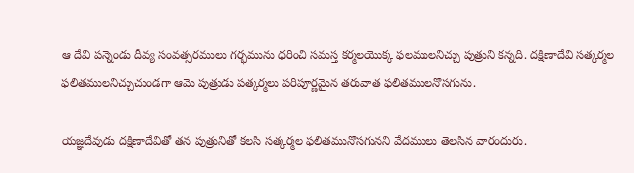ఆ దేవి పన్నెండు దీవ్య సంవత్సరములు గర్భమును ధరించి సమస్త కర్మలయొక్క ఫలములనిచ్చు పుత్రుని కన్నది. దక్షిణాదేవి సత్కర్మల ఫలితములనిచ్చుచుండగా ఆమె పుత్రుడు పత్కర్మలు పరిపూర్ణమైన తరువాత ఫలితములనొసగును.

యజ్ఞదేవుడు దక్షిణాదేవితో తన పుత్రునితో కలసి సత్కర్మల ఫలితమునొసగునని వేదములు తెలసిన వారందురు.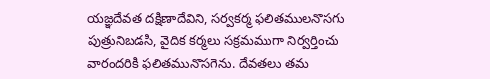యజ్ఞదేవత దక్షిణాదేవిని, సర్వకర్మ ఫలితములనొసగు పుత్రునిబడసి, వైదిక కర్మలు సక్రమముగా నిర్వర్తించు వారందరికి ఫలితమునొసగెను. దేవతలు తమ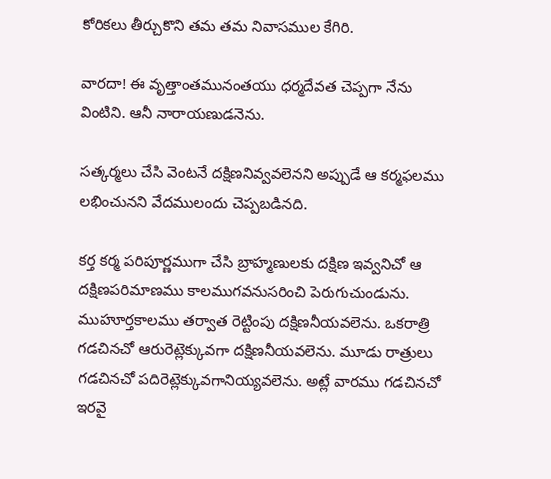కోరికలు తీర్చుకొని తమ తమ నివాసముల కేగిరి.

వారదా! ఈ వృత్తాంతమునంతయు ధర్మదేవత చెప్పగా నేను వింటిని. ఆనీ నారాయణుడనెను.

సత్కర్మలు చేసి వెంటనే దక్షిణనివ్వవలెనని అప్పుడే ఆ కర్మఫలము లభించునని వేదములందు చెప్పబడినది.

కర్త కర్మ పరిపూర్ణముగా చేసి బ్రాహ్మణులకు దక్షిణ ఇవ్వనిచో ఆ దక్షిణపరిమాణము కాలముగవనుసరించి పెరుగుచుండును. ముహూర్తకాలము తర్వాత రెట్టింపు దక్షిణనీయవలెను. ఒకరాత్రి గడచినచో ఆరురెట్లెక్కువగా దక్షిణనీయవలెను. మూడు రాత్రులు గడచినచో పదిరెట్లెక్కువగానియ్యవలెను. అట్లే వారము గడచినచో ఇరవై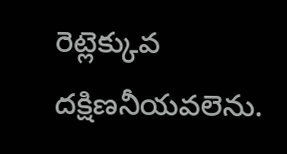రెట్లెక్కువ దక్షిణనీయవలెను.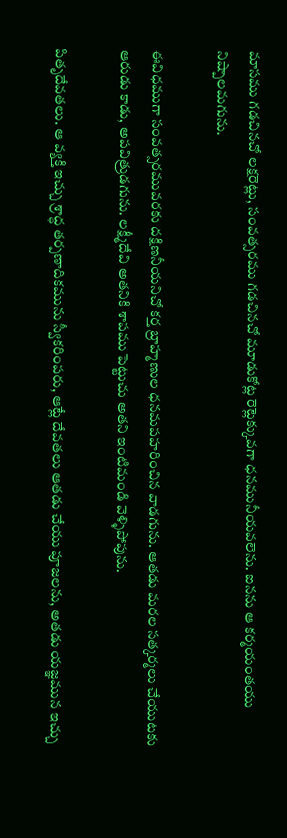మాసము గడచినచో లక్షరెట్లు, సంవత్సరము గడచినచో మూడుకోట్ల రెట్లెక్కువగా ధనమునీయవలెను. ఐనను ఆ కర్మయంతయు నిష్పాలమగును.

ఈవిధముగా సంవత్సరమువరకు దక్షిణనీయనిచో కర్త బ్రాహ్మణుల ధనమపహరించిన వాడగును. ఆతడు మరల సత్కర్మలు చేయుటకు ఆరుడు కాడు, అపవిత్రుడగును. లక్ష్మీదేవి అతనికి శాపము పెట్టుచు అతని ఇంటిమండి వెళ్ళిపోపును.

పితృదేవతలు. ఆ వ్యక్తి ఇచ్చు శ్రాద్ధ తర్పణాదికమును స్వీకరింపరు, ఆట్లే దేవతలు ఆతడు చేయు పూజలను, అతడు యజ్ఞమున ఇచ్చు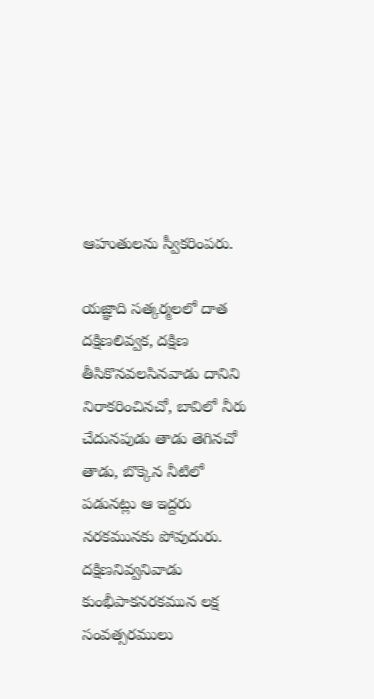ఆహుతులను స్వీకరింపరు.

యజ్ఞాది సత్కర్మలలో దాత దక్షిణలివ్వక, దక్షిణ తీసికొనవలసినవాడు దానిని నిరాకరించినచో, బావిలో నీరు చేదునపుడు తాడు తెగినచో తాడు, బొక్కెన నీటిలో పడునట్లు ఆ ఇద్దరు నరకమునకు పోవుదురు. దక్షిణనివ్వనివాడు కుంభీపాకనరకమున లక్ష సంవత్సరములు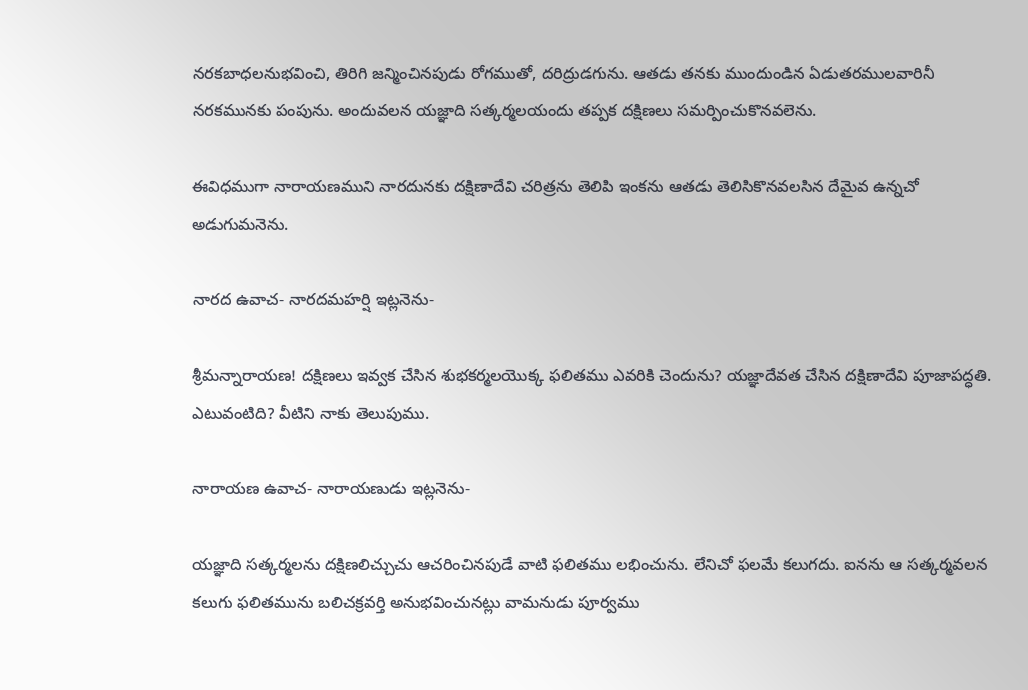నరకబాధలనుభవించి, తిరిగి జన్మించినపుడు రోగముతో, దరిద్రుడగును. ఆతడు తనకు ముందుండిన ఏడుతరములవారినీ నరకమునకు పంపును. అందువలన యజ్ఞాది సత్కర్మలయందు తప్పక దక్షిణలు సమర్పించుకొనవలెను.

ఈవిధముగా నారాయణముని నారదునకు దక్షిణాదేవి చరిత్రను తెలిపి ఇంకను ఆతడు తెలిసికొనవలసిన దేమైవ ఉన్నచో అడుగుమనెను.

నారద ఉవాచ- నారదమహర్షి ఇట్లనెను-

శ్రీమన్నారాయణ! దక్షిణలు ఇవ్వక చేసిన శుభకర్మలయొక్క ఫలితము ఎవరికి చెందును? యజ్ఞాదేవత చేసిన దక్షిణాదేవి పూజాపద్ధతి. ఎటువంటిది? వీటిని నాకు తెలుపుము.

నారాయణ ఉవాచ- నారాయణుడు ఇట్లనెను-

యజ్ఞాది సత్కర్మలను దక్షిణలిచ్చుచు ఆచరించినపుడే వాటి ఫలితము లభించును. లేనిచో ఫలమే కలుగదు. ఐనను ఆ సత్కర్మవలన కలుగు ఫలితమును బలిచక్రవర్తి అనుభవించునట్లు వామనుడు పూర్వము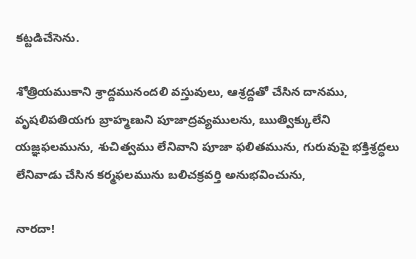కట్టడిచేసెను.

శోత్రియముకాని శ్రాద్దమునందలి వస్తువులు, ఆశ్రద్దతో చేసిన దానము, వృషలిపతియగు బ్రాహ్మణుని పూజాద్రవ్యములను, ఋత్విక్కులేని యజ్ఞఫలమును, శుచిత్వము లేనివాని పూజా ఫలితమును, గురువుపై భక్తిశ్రద్ధలు లేనివాడు చేసిన కర్మఫలమును బలిచక్రవర్తి అనుభవించును,

నారదా!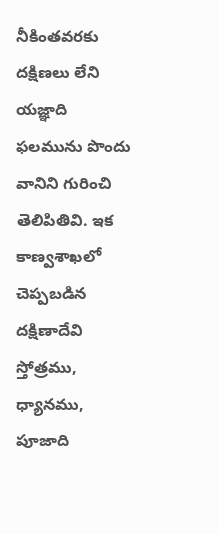నీకింతవరకు దక్షిణలు లేని యజ్ఞాది ఫలమును పొందు వానిని గురించి తెలిపితివి. ఇక కాణ్వశాఖలో చెప్పబడిన దక్షిణాదేవి స్తోత్రము, ధ్యానము, పూజాది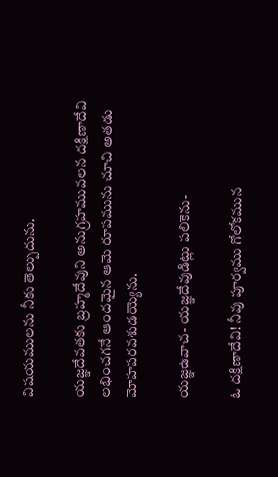విషయములను నీకు తెల్పుదును.

యజ్ఞదేవతకు బ్రహ్మదేవుని అనుగ్రహమువలన దక్షిణాదేవి లభించగనే ఆందమైన ఆమె రూపమును చూచి అతడు మోహపరవశుడయ్యెను.

యజ్ఞఉవాచ- యజ్ఞదేవుడిట్లు పలికెను-

ఓ దక్షిణాదేవి! నీవు పూర్వము గోలోకమున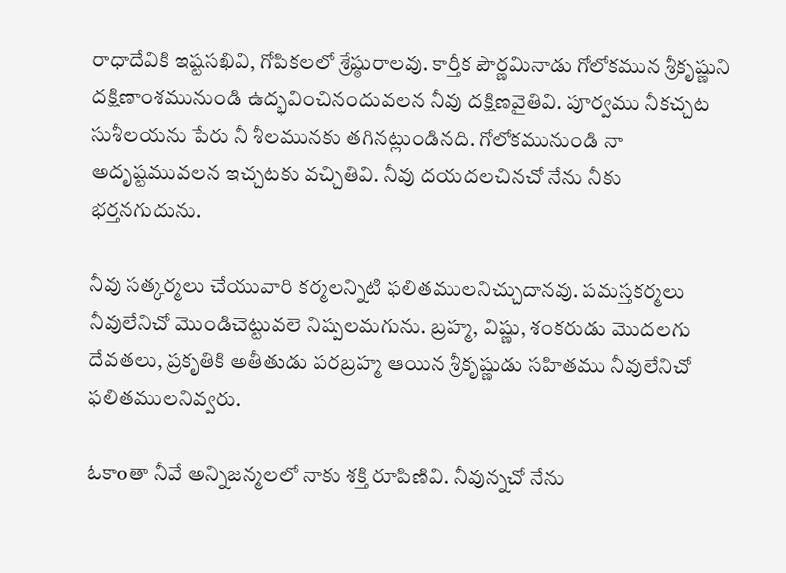రాధాదేవికి ఇష్టసఖివి, గోపికలలో శ్రేష్ఠురాలవు. కార్తీక పౌర్ణమినాడు గోలోకమున శ్రీకృష్ణుని దక్షిణాంశమునుండి ఉద్భవించినందువలన నీవు దక్షిణవైతివి. పూర్వము నీకచ్చట సుశీలయను పేరు నీ శీలమునకు తగినట్లుండినది. గోలోకమునుండి నా అదృష్టమువలన ఇచ్చటకు వచ్చితివి. నీవు దయదలచినచో నేను నీకు భర్తనగుదును.

నీవు సత్కర్మలు చేయువారి కర్మలన్నిటి ఫలితములనిచ్చుదానవు. పమస్తకర్మలు నీవులేనిచో మొండిచెట్టువలె నిష్పలమగును. బ్రహ్మ, విష్ణు, శంకరుడు మొదలగు దేవతలు, ప్రకృతికి అతీతుడు పరబ్రహ్మ ఆయిన శ్రీకృష్ణుడు సహితము నీవులేనిచో ఫలితములనివ్వరు.

ఓకాoతా నీవే అన్నిజన్మలలో నాకు శక్తి రూపిణివి. నీవున్నచో నేను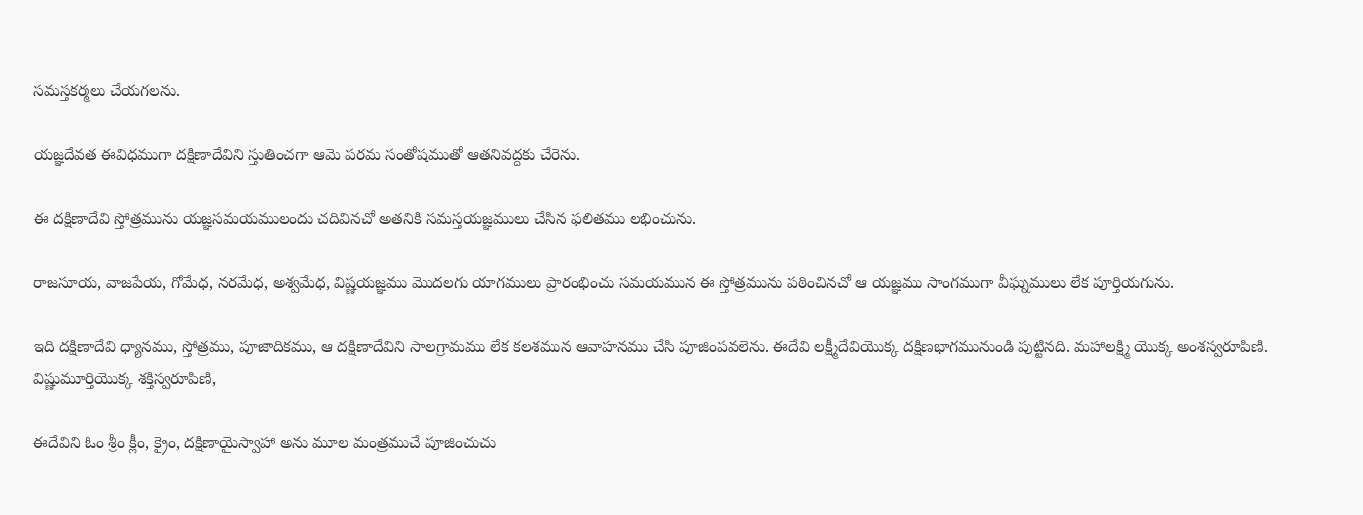సమస్తకర్మలు చేయగలను.

యజ్ఞదేవత ఈవిధముగా దక్షిణాదేవిని స్తుతించగా ఆమె పరమ సంతోషముతో ఆతనివద్దకు చేరెను.

ఈ దక్షిణాదేవి స్తోత్రమును యజ్ఞసమయములందు చదివినచో అతనికి సమస్తయజ్ఞములు చేసిన ఫలితము లభించును.

రాజసూయ, వాజపేయ, గోమేధ, నరమేధ, అశ్వమేధ, విష్ణయజ్ఞము మొదలగు యాగములు ప్రారంభించు సమయమున ఈ స్తోత్రమును పఠించినచో ఆ యజ్ఞము సాంగముగా వీఘ్నములు లేక పూర్తియగును.

ఇది దక్షిణాదేవి ధ్యానము, స్తోత్రము, పూజాదికము, ఆ దక్షిణాదేవిని సాలగ్రామము లేక కలశమున ఆవాహనము చేసి పూజింపవలెను. ఈదేవి లక్ష్మీదేవియొక్క దక్షిణభాగమునుండి పుట్టినది. మహాలక్ష్మి యొక్క అంశస్వరూపిణి. విష్ణుమూర్తియొక్క శక్తిస్వరూపిణి,

ఈదేవిని ఓం శ్రీం క్లీం, క్రైం, దక్షిణాయైస్వాహా అను మూల మంత్రముచే పూజించుచు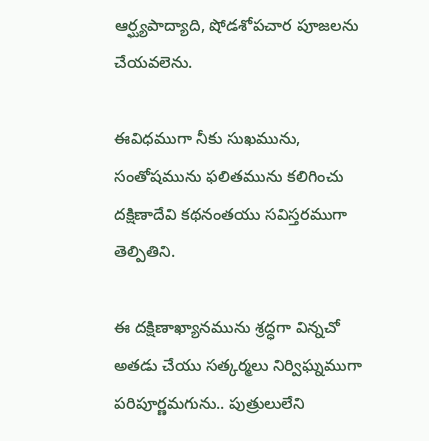ఆర్ఘ్యపాద్యాది, షోడశోపచార పూజలను చేయవలెను.

ఈవిధముగా నీకు సుఖమును, సంతోషమును ఫలితమును కలిగించు దక్షిణాదేవి కథనంతయు సవిస్తరముగా తెల్పితిని.

ఈ దక్షిణాఖ్యానమును శ్రద్ధగా విన్నచో అతడు చేయు సత్కర్మలు నిర్విఘ్నముగా పరిపూర్ణమగును.. పుత్రులులేని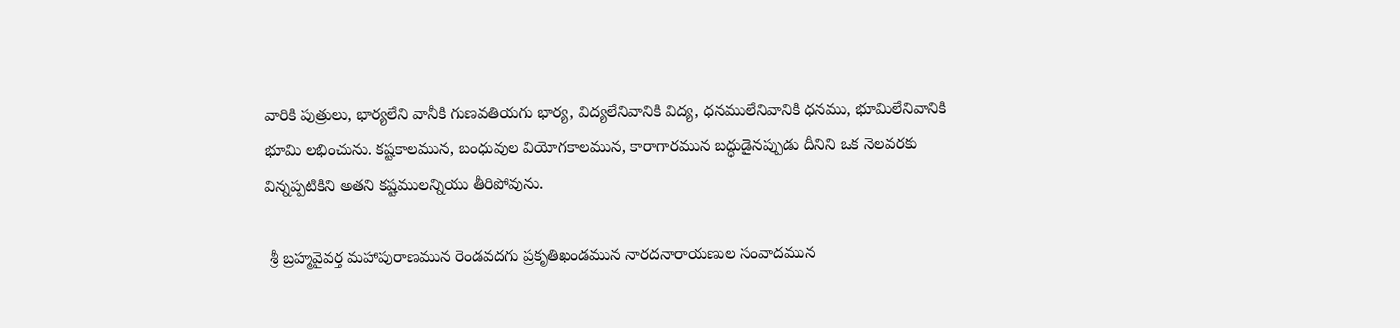వారికి పుత్రులు, భార్యలేని వానీకి గుణవతియగు భార్య, విద్యలేనివానికి విద్య, ధనములేనివానికి ధనము, భూమిలేనివానికి భూమి లభించును. కష్టకాలమున, బంధువుల వియోగకాలమున, కారాగారమున బద్ధుడైనప్పుడు దీనిని ఒక నెలవరకు విన్నప్పటికిని అతని కష్టములన్నియు తీరిపోవును.

 శ్రీ బ్రహ్మవైవర్త మహాపురాణమున రెండవదగు ప్రకృతిఖండమున నారదనారాయణుల సంవాదమున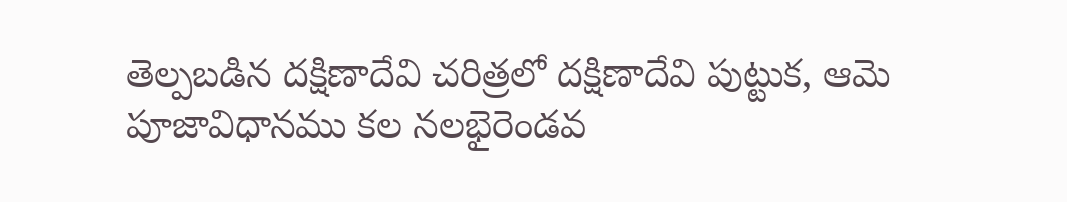తెల్పబడిన దక్షిణాదేవి చరిత్రలో దక్షిణాదేవి పుట్టుక, ఆమె పూజావిధానము కల నలభైరెండవ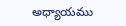అధ్యాయము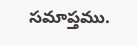సమాప్తము.